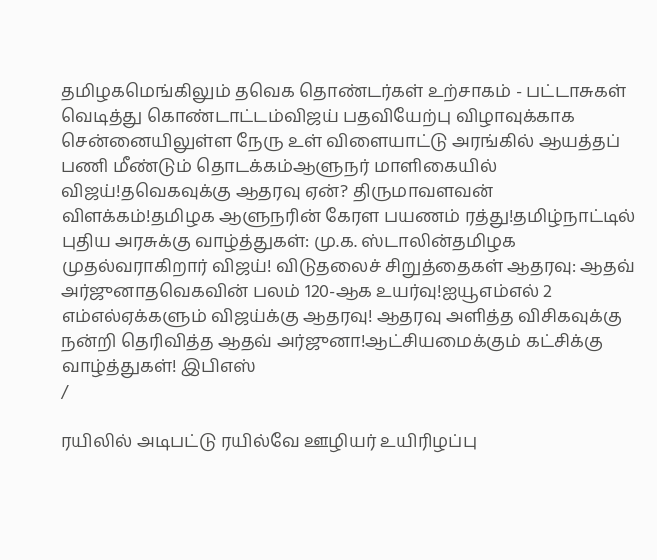தமிழகமெங்கிலும் தவெக தொண்டர்கள் உற்சாகம் - பட்டாசுகள் வெடித்து கொண்டாட்டம்விஜய் பதவியேற்பு விழாவுக்காக சென்னையிலுள்ள நேரு உள் விளையாட்டு அரங்கில் ஆயத்தப் பணி மீண்டும் தொடக்கம்ஆளுநர் மாளிகையில் விஜய்!தவெகவுக்கு ஆதரவு ஏன்? திருமாவளவன் விளக்கம்!தமிழக ஆளுநரின் கேரள பயணம் ரத்து!தமிழ்நாட்டில் புதிய அரசுக்கு வாழ்த்துகள்: மு.க. ஸ்டாலின்தமிழக முதல்வராகிறார் விஜய்! விடுதலைச் சிறுத்தைகள் ஆதரவு: ஆதவ் அர்ஜுனாதவெகவின் பலம் 120-ஆக உயர்வு!ஐயூஎம்எல் 2 எம்எல்ஏக்களும் விஜய்க்கு ஆதரவு! ஆதரவு அளித்த விசிகவுக்கு நன்றி தெரிவித்த ஆதவ் அர்ஜுனா!ஆட்சியமைக்கும் கட்சிக்கு வாழ்த்துகள்! இபிஎஸ்
/

ரயிலில் அடிபட்டு ரயில்வே ஊழியர் உயிரிழப்பு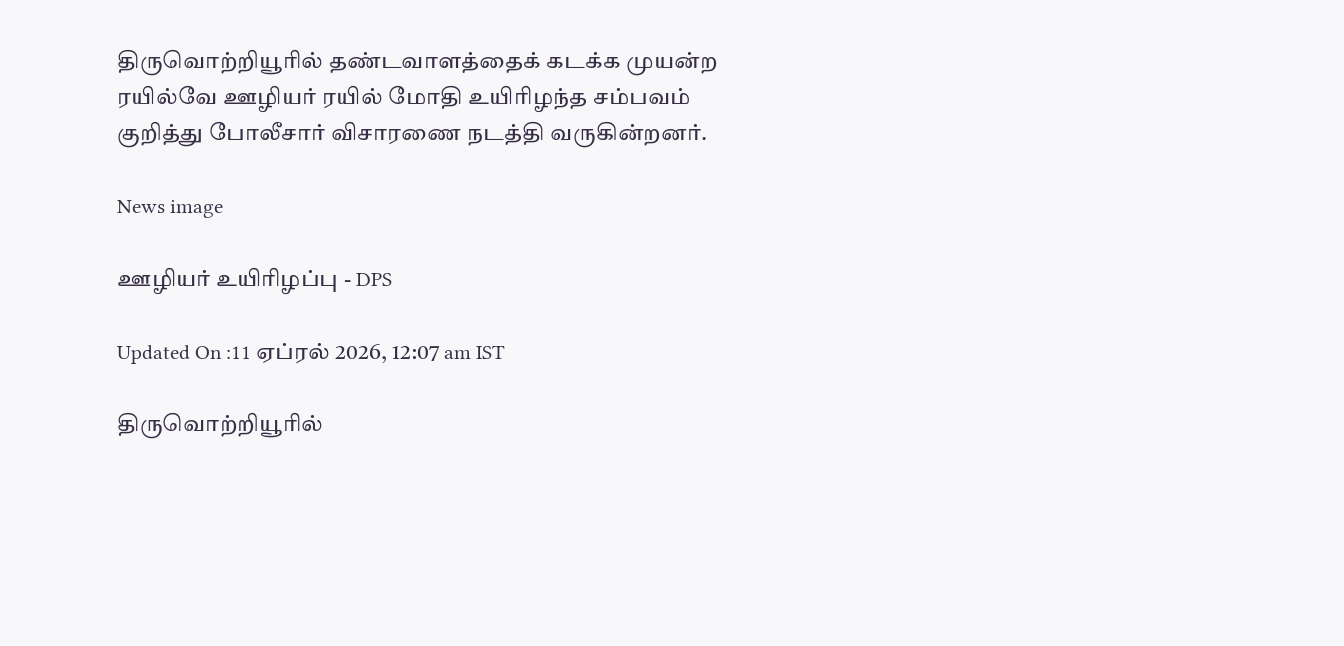திருவொற்றியூரில் தண்டவாளத்தைக் கடக்க முயன்ற ரயில்வே ஊழியர் ரயில் மோதி உயிரிழந்த சம்பவம் குறித்து போலீசார் விசாரணை நடத்தி வருகின்றனர்.

News image

ஊழியர் உயிரிழப்பு - DPS

Updated On :11 ஏப்ரல் 2026, 12:07 am IST

திருவொற்றியூரில்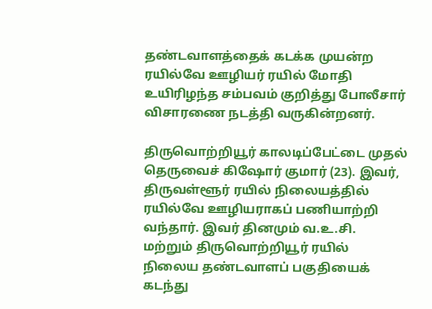தண்டவாளத்தைக் கடக்க முயன்ற ரயில்வே ஊழியர் ரயில் மோதி உயிரிழந்த சம்பவம் குறித்து போலீசார் விசாரணை நடத்தி வருகின்றனர்.

திருவொற்றியூர் காலடிப்பேட்டை முதல் தெருவைச் கிஷோர் குமார் (23). இவர், திருவள்ளூர் ரயில் நிலையத்தில் ரயில்வே ஊழியராகப் பணியாற்றி வந்தார். இவர் தினமும் வ.உ.சி. மற்றும் திருவொற்றியூர் ரயில் நிலைய தண்டவாளப் பகுதியைக் கடந்து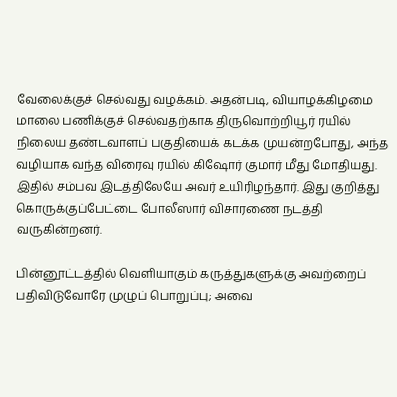வேலைக்குச் செல்வது வழக்கம். அதன்படி, வியாழக்கிழமை மாலை பணிக்குச் செல்வதற்காக திருவொற்றியூர் ரயில் நிலைய தண்டவாளப் பகுதியைக் கடக்க முயன்றபோது, அந்த வழியாக வந்த விரைவு ரயில் கிஷோர் குமார் மீது மோதியது. இதில் சம்பவ இடத்திலேயே அவர் உயிரிழந்தார். இது குறித்து கொருக்குப்பேட்டை போலீஸார் விசாரணை நடத்தி வருகின்றனர்.

பின்னூட்டத்தில் வெளியாகும் கருத்துகளுக்கு அவற்றைப் பதிவிடுவோரே முழுப் பொறுப்பு; அவை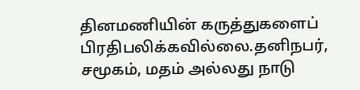தினமணியின் கருத்துகளைப் பிரதிபலிக்கவில்லை.தனிநபர், சமூகம், மதம் அல்லது நாடு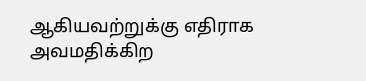ஆகியவற்றுக்கு எதிராக அவமதிக்கிற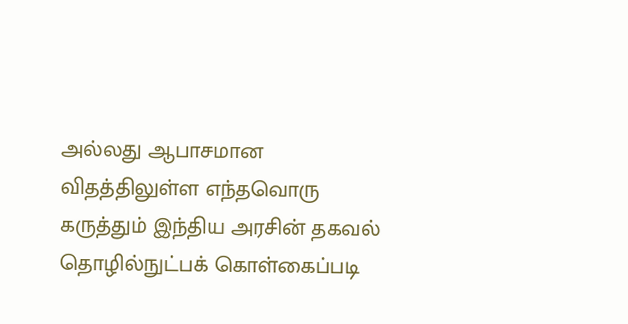அல்லது ஆபாசமான விதத்திலுள்ள எந்தவொரு கருத்தும் இந்திய அரசின் தகவல் தொழில்நுட்பக் கொள்கைப்படி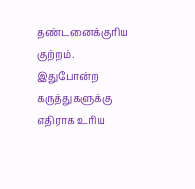தண்டனைக்குரிய குற்றம். இதுபோன்ற கருத்துகளுக்கு எதிராக உரிய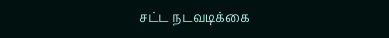சட்ட நடவடிக்கை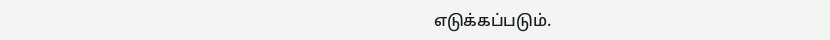எடுக்கப்படும்.